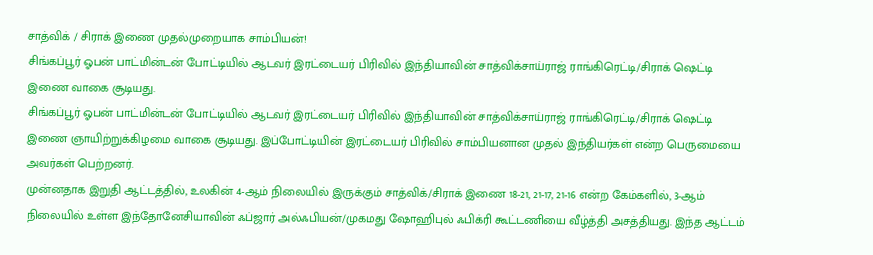சாத்விக் / சிராக் இணை முதல்முறையாக சாம்பியன்!
சிங்கப்பூர் ஓபன் பாட்மின்டன் போட்டியில் ஆடவர் இரட்டையர் பிரிவில் இந்தியாவின் சாத்விக்சாய்ராஜ் ராங்கிரெட்டி/சிராக் ஷெட்டி இணை வாகை சூடியது.
சிங்கப்பூர் ஓபன் பாட்மின்டன் போட்டியில் ஆடவர் இரட்டையர் பிரிவில் இந்தியாவின் சாத்விக்சாய்ராஜ் ராங்கிரெட்டி/சிராக் ஷெட்டி இணை ஞாயிற்றுக்கிழமை வாகை சூடியது. இப்போட்டியின் இரட்டையர் பிரிவில் சாம்பியனான முதல் இந்தியர்கள் என்ற பெருமையை அவர்கள் பெற்றனர்.
முன்னதாக இறுதி ஆட்டத்தில், உலகின் 4-ஆம் நிலையில் இருக்கும் சாத்விக்/சிராக் இணை 18-21, 21-17, 21-16 என்ற கேம்களில், 3-ஆம் நிலையில் உள்ள இந்தோனேசியாவின் ஃப்ஜார் அல்ஃபியன்/முகமது ஷோஹிபுல் ஃபிக்ரி கூட்டணியை வீழ்த்தி அசத்தியது. இந்த ஆட்டம்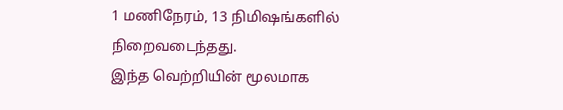1 மணிநேரம், 13 நிமிஷங்களில் நிறைவடைந்தது.
இந்த வெற்றியின் மூலமாக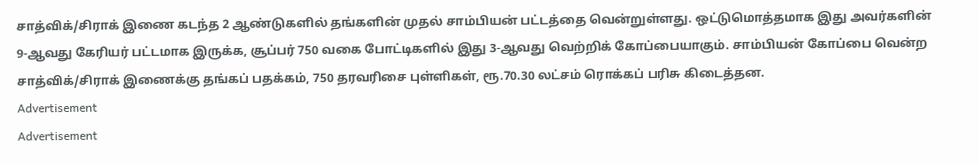சாத்விக்/சிராக் இணை கடந்த 2 ஆண்டுகளில் தங்களின் முதல் சாம்பியன் பட்டத்தை வென்றுள்ளது. ஒட்டுமொத்தமாக இது அவர்களின் 9-ஆவது கேரியர் பட்டமாக இருக்க, சூப்பர் 750 வகை போட்டிகளில் இது 3-ஆவது வெற்றிக் கோப்பையாகும். சாம்பியன் கோப்பை வென்ற சாத்விக்/சிராக் இணைக்கு தங்கப் பதக்கம், 750 தரவரிசை புள்ளிகள், ரூ.70.30 லட்சம் ரொக்கப் பரிசு கிடைத்தன.
Advertisement
Advertisement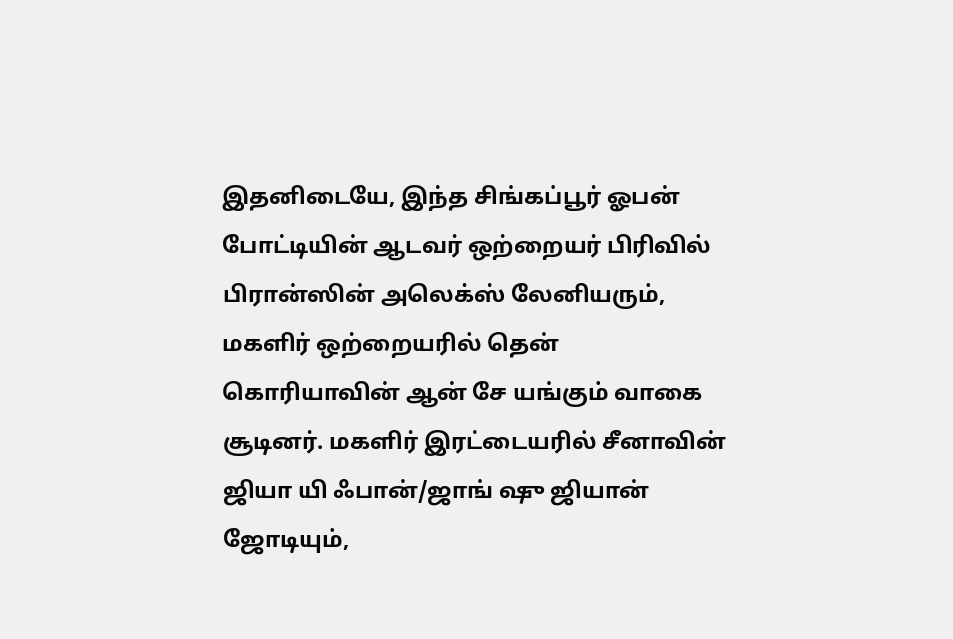இதனிடையே, இந்த சிங்கப்பூர் ஓபன் போட்டியின் ஆடவர் ஒற்றையர் பிரிவில் பிரான்ஸின் அலெக்ஸ் லேனியரும், மகளிர் ஒற்றையரில் தென் கொரியாவின் ஆன் சே யங்கும் வாகை சூடினர். மகளிர் இரட்டையரில் சீனாவின் ஜியா யி ஃபான்/ஜாங் ஷு ஜியான் ஜோடியும்,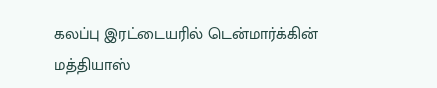கலப்பு இரட்டையரில் டென்மார்க்கின் மத்தியாஸ்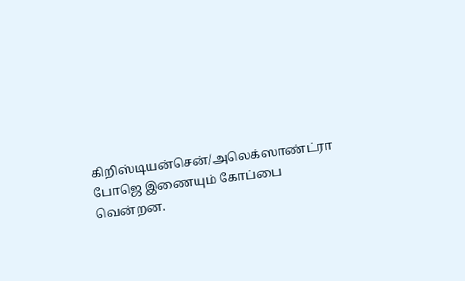கிறிஸ்டியன்சென்/அலெக்ஸாண்ட்ரா போஜெ இணையும் கோப்பை வென்றன.